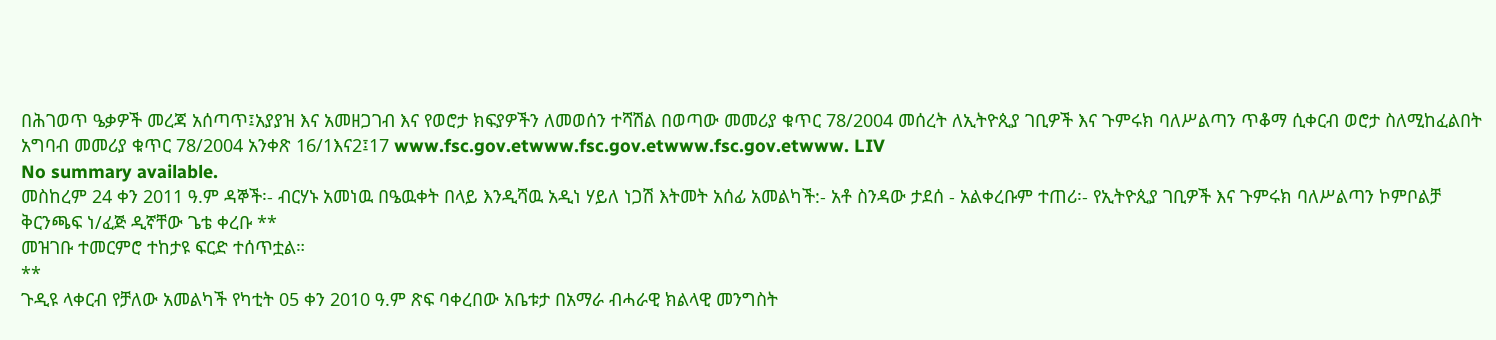በሕገወጥ ዔቃዎች መረጃ አሰጣጥ፤አያያዝ እና አመዘጋገብ እና የወሮታ ክፍያዎችን ለመወሰን ተሻሽል በወጣው መመሪያ ቁጥር 78/2004 መሰረት ለኢትዮጲያ ገቢዎች እና ጉምሩክ ባለሥልጣን ጥቆማ ሲቀርብ ወሮታ ስለሚከፈልበት አግባብ መመሪያ ቁጥር 78/2004 አንቀጽ 16/1እና2፤17 www.fsc.gov.etwww.fsc.gov.etwww.fsc.gov.etwww. LIV
No summary available.
መስከረም 24 ቀን 2011 ዓ.ም ዳኞች፡- ብርሃኑ አመነዉ በዔዉቀት በላይ እንዲሻዉ አዲነ ሃይለ ነጋሽ እትመት አሰፊ አመልካች:- አቶ ስንዳው ታደሰ - አልቀረቡም ተጠሪ፡- የኢትዮጲያ ገቢዎች እና ጉምሩክ ባለሥልጣን ኮምቦልቻ ቅርንጫፍ ነ/ፈጅ ዲኛቸው ጌቴ ቀረቡ **
መዝገቡ ተመርምሮ ተከታዩ ፍርድ ተሰጥቷል።
**
ጉዲዩ ላቀርብ የቻለው አመልካች የካቲት 05 ቀን 2010 ዓ.ም ጽፍ ባቀረበው አቤቱታ በአማራ ብሓራዊ ክልላዊ መንግስት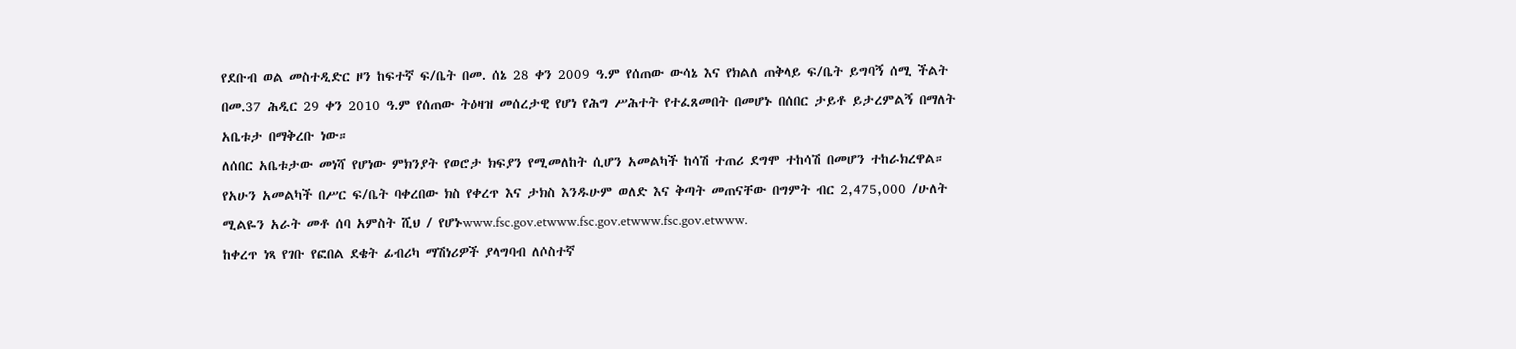የደቡብ ወል መስተዲድር ዞን ከፍተኛ ፍ/ቤት በመ. ሰኔ 28 ቀን 2009 ዓ.ም የሰጠው ውሳኔ እና የክልለ ጠቅላይ ፍ/ቤት ይግባኝ ሰሚ ችልት በመ.37 ሕዲር 29 ቀን 2010 ዓ.ም የሰጠው ትዕዛዝ መሰረታዊ የሆነ የሕግ ሥሕተት የተፈጸመበት በመሆኑ በሰበር ታይቶ ይታረምልኝ በማለት አቤቱታ በማቅረቡ ነው።
ለሰበር አቤቱታው መነሻ የሆነው ምክንያት የወሮታ ክፍያን የሚመለከት ሲሆን አመልካች ከሳሽ ተጠሪ ደግሞ ተከሳሽ በመሆን ተከራክረዋል። የአሁን አመልካች በሥር ፍ/ቤት ባቀረበው ክስ የቀረጥ እና ታክስ እንዱሁም ወለድ እና ቅጣት መጠናቸው በግምት ብር 2,475,000 /ሁለት ሚልዬን አራት መቶ ሰባ አምስት ሺህ / የሆኑwww.fsc.gov.etwww.fsc.gov.etwww.fsc.gov.etwww.
ከቀረጥ ነጻ የገቡ የፎበል ደቄት ፊብሪካ ማሽነሪዎች ያላግባብ ለሶስተኛ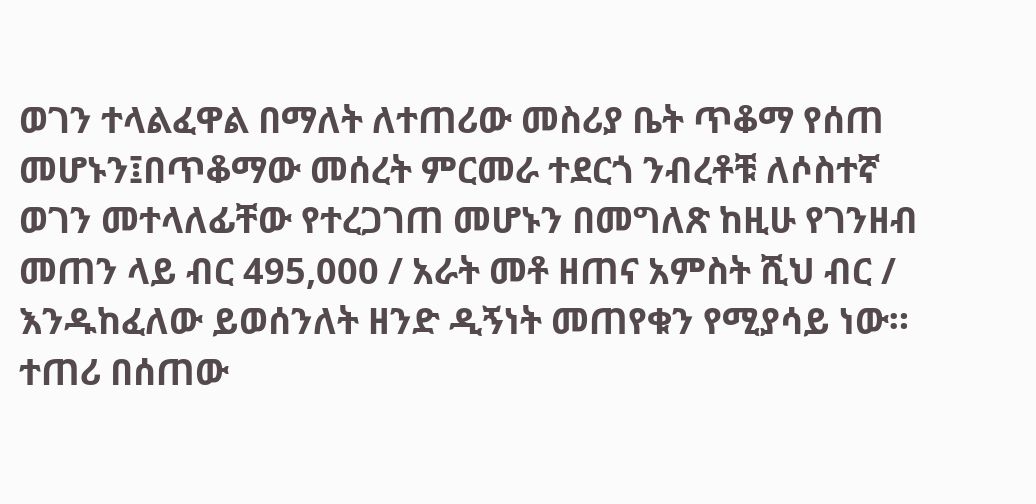ወገን ተላልፈዋል በማለት ለተጠሪው መስሪያ ቤት ጥቆማ የሰጠ መሆኑን፤በጥቆማው መሰረት ምርመራ ተደርጎ ንብረቶቹ ለሶስተኛ ወገን መተላለፊቸው የተረጋገጠ መሆኑን በመግለጽ ከዚሁ የገንዘብ መጠን ላይ ብር 495,000 / አራት መቶ ዘጠና አምስት ሺህ ብር / እንዱከፈለው ይወሰንለት ዘንድ ዲኝነት መጠየቁን የሚያሳይ ነው።
ተጠሪ በሰጠው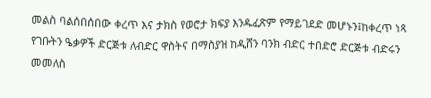መልስ ባልሰበሰበው ቀረጥ እና ታክስ የወሮታ ክፍያ እንዱፈጽም የማይገደድ መሆኑን፤ከቀረጥ ነጻ የገቡትን ዔቃዎች ድርጅቱ ለብድር ዋስትና በማስያዝ ከዲሸን ባንክ ብድር ተበድሮ ድርጅቱ ብድሩን መመለስ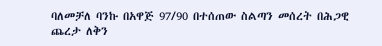ባለመቻለ ባንኩ በአዋጅ 97/90 በተሰጠው ስልጣን መሰረት በሕጋዊ ጨረታ ለቅን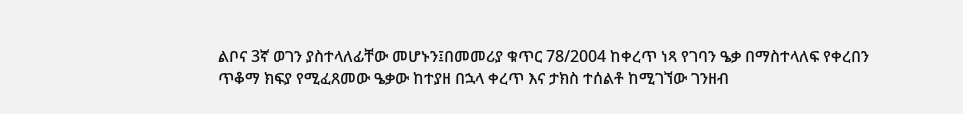ልቦና 3ኛ ወገን ያስተላለፊቸው መሆኑን፤በመመሪያ ቁጥር 78/2004 ከቀረጥ ነጻ የገባን ዔቃ በማስተላለፍ የቀረበን ጥቆማ ክፍያ የሚፈጸመው ዔቃው ከተያዘ በኋላ ቀረጥ እና ታክስ ተሰልቶ ከሚገኘው ገንዘብ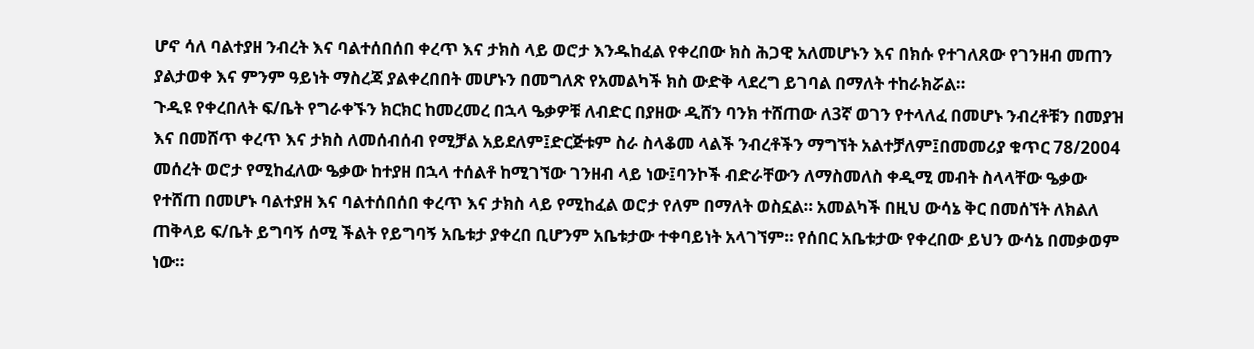ሆኖ ሳለ ባልተያዘ ንብረት እና ባልተሰበሰበ ቀረጥ እና ታክስ ላይ ወሮታ እንዱከፈል የቀረበው ክስ ሕጋዊ አለመሆኑን እና በክሱ የተገለጸው የገንዘብ መጠን ያልታወቀ እና ምንም ዓይነት ማስረጃ ያልቀረበበት መሆኑን በመግለጽ የአመልካች ክስ ውድቅ ላደረግ ይገባል በማለት ተከራክሯል።
ጉዲዩ የቀረበለት ፍ/ቤት የግራቀኙን ክርክር ከመረመረ በኋላ ዔቃዎቹ ለብድር በያዘው ዲሸን ባንክ ተሸጠው ለ3ኛ ወገን የተላለፈ በመሆኑ ንብረቶቹን በመያዝ እና በመሸጥ ቀረጥ እና ታክስ ለመሰብሰብ የሚቻል አይደለም፤ድርጅቱም ስራ ስላቆመ ላልች ንብረቶችን ማግኘት አልተቻለም፤በመመሪያ ቁጥር 78/2004 መሰረት ወሮታ የሚከፈለው ዔቃው ከተያዘ በኋላ ተሰልቶ ከሚገኘው ገንዘብ ላይ ነው፤ባንኮች ብድራቸውን ለማስመለስ ቀዲሚ መብት ስላላቸው ዔቃው የተሸጠ በመሆኑ ባልተያዘ እና ባልተሰበሰበ ቀረጥ እና ታክስ ላይ የሚከፈል ወሮታ የለም በማለት ወስኗል። አመልካች በዚህ ውሳኔ ቅር በመሰኘት ለክልለ ጠቅላይ ፍ/ቤት ይግባኝ ሰሚ ችልት የይግባኝ አቤቱታ ያቀረበ ቢሆንም አቤቱታው ተቀባይነት አላገኘም። የሰበር አቤቱታው የቀረበው ይህን ውሳኔ በመቃወም ነው።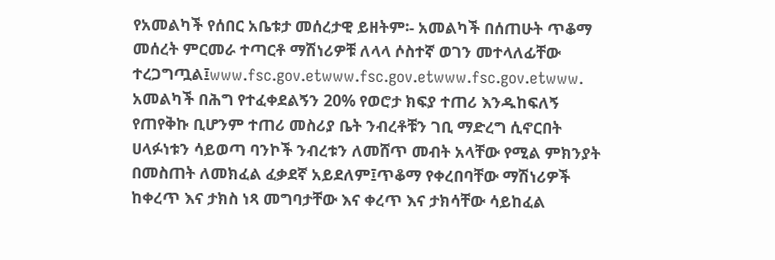የአመልካች የሰበር አቤቱታ መሰረታዊ ይዘትም፡- አመልካች በሰጠሁት ጥቆማ መሰረት ምርመራ ተጣርቶ ማሽነሪዎቹ ለላላ ሶስተኛ ወገን መተላለፊቸው ተረጋግጧል፤www.fsc.gov.etwww.fsc.gov.etwww.fsc.gov.etwww.
አመልካች በሕግ የተፈቀደልኝን 20% የወሮታ ክፍያ ተጠሪ እንዱከፍለኝ የጠየቅኩ ቢሆንም ተጠሪ መስሪያ ቤት ንብረቶቹን ገቢ ማድረግ ሲኖርበት ሀላፉነቱን ሳይወጣ ባንኮች ንብረቱን ለመሸጥ መብት አላቸው የሚል ምክንያት በመስጠት ለመክፈል ፈቃደኛ አይደለም፤ጥቆማ የቀረበባቸው ማሽነሪዎች ከቀረጥ እና ታክስ ነጻ መግባታቸው እና ቀረጥ እና ታክሳቸው ሳይከፈል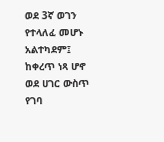ወደ 3ኛ ወገን የተላለፈ መሆኑ አልተካደም፤
ከቀረጥ ነጻ ሆኖ ወደ ሀገር ውስጥ የገባ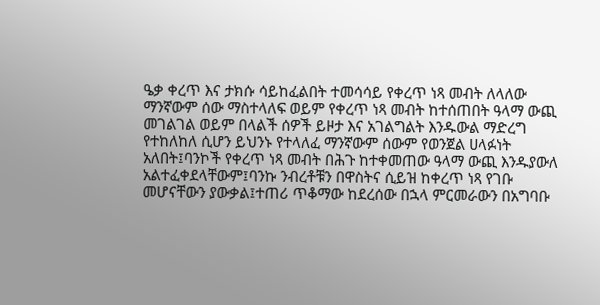ዔቃ ቀረጥ እና ታክሱ ሳይከፈልበት ተመሳሳይ የቀረጥ ነጻ መብት ለላለው ማንኛውም ሰው ማስተላለፍ ወይም የቀረጥ ነጻ መብት ከተሰጠበት ዓላማ ውጪ መገልገል ወይም በላልች ሰዎች ይዞታ እና አገልግልት እንዱውል ማድረግ የተከለከለ ሲሆን ይህንኑ የተላለፈ ማንኛውም ሰውም የወንጀል ሀላፉነት አለበት፤ባንኮች የቀረጥ ነጻ መብት በሕጉ ከተቀመጠው ዓላማ ውጪ እንዱያውለ አልተፈቀደላቸውም፤ባንኩ ንብረቶቹን በዋስትና ሲይዝ ከቀረጥ ነጻ የገቡ መሆናቸውን ያውቃል፤ተጠሪ ጥቆማው ከደረሰው በኋላ ምርመራውን በአግባቡ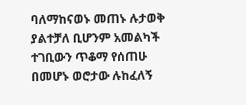ባለማከናወኑ መጠኑ ሉታወቅ ያልተቻለ ቢሆንም አመልካች ተገቢውን ጥቆማ የሰጠሁ በመሆኑ ወሮታው ሉከፈለኝ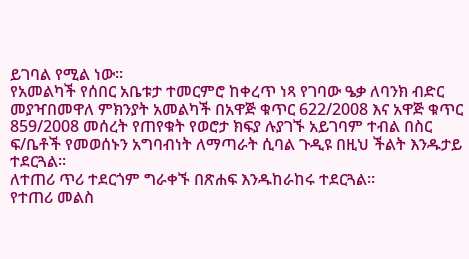ይገባል የሚል ነው።
የአመልካች የሰበር አቤቱታ ተመርምሮ ከቀረጥ ነጻ የገባው ዔቃ ለባንክ ብድር መያዣበመዋለ ምክንያት አመልካች በአዋጅ ቁጥር 622/2008 እና አዋጅ ቁጥር 859/2008 መሰረት የጠየቁት የወሮታ ክፍያ ሉያገኙ አይገባም ተብል በስር ፍ/ቤቶች የመወሰኑን አግባብነት ለማጣራት ሲባል ጉዲዩ በዚህ ችልት እንዱታይ ተደርጓል።
ለተጠሪ ጥሪ ተደርጎም ግራቀኙ በጽሐፍ እንዱከራከሩ ተደርጓል።
የተጠሪ መልስ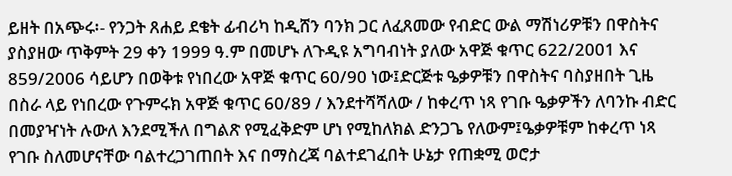ይዘት በአጭሩ፡- የንጋት ጸሐይ ደቄት ፊብሪካ ከዲሸን ባንክ ጋር ለፈጸመው የብድር ውል ማሽነሪዎቹን በዋስትና ያስያዘው ጥቅምት 29 ቀን 1999 ዓ.ም በመሆኑ ለጉዲዩ አግባብነት ያለው አዋጅ ቁጥር 622/2001 እና 859/2006 ሳይሆን በወቅቱ የነበረው አዋጅ ቁጥር 60/90 ነው፤ድርጅቱ ዔቃዎቹን በዋስትና ባስያዘበት ጊዜ በስራ ላይ የነበረው የጉምሩክ አዋጅ ቁጥር 60/89 / እንደተሻሻለው / ከቀረጥ ነጻ የገቡ ዔቃዎችን ለባንኩ ብድር በመያዣነት ሉውለ እንደሚችለ በግልጽ የሚፈቅድም ሆነ የሚከለክል ድንጋጌ የለውም፤ዔቃዎቹም ከቀረጥ ነጻ የገቡ ስለመሆናቸው ባልተረጋገጠበት እና በማስረጃ ባልተደገፈበት ሁኔታ የጠቋሚ ወሮታ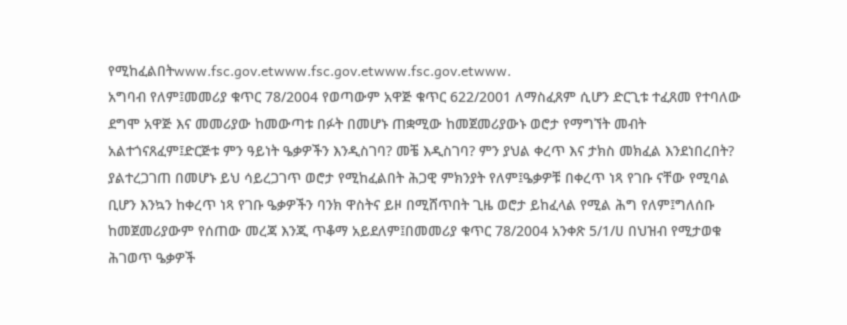የሚከፈልበትwww.fsc.gov.etwww.fsc.gov.etwww.fsc.gov.etwww.
አግባብ የለም፤መመሪያ ቁጥር 78/2004 የወጣውም አዋጅ ቁጥር 622/2001 ለማስፈጸም ሲሆን ድርጊቱ ተፈጸመ የተባለው ደግሞ አዋጅ እና መመሪያው ከመውጣቱ በፉት በመሆኑ ጠቋሚው ከመጀመሪያውኑ ወሮታ የማግኘት መብት አልተጎናጸፈም፤ድርጅቱ ምን ዓይነት ዔቃዎችን እንዲስገባ? መቼ እዲስገባ? ምን ያህል ቀረጥ እና ታክስ መክፈል እንደነበረበት? ያልተረጋገጠ በመሆኑ ይህ ሳይረጋገጥ ወሮታ የሚከፈልበት ሕጋዊ ምክንያት የለም፤ዔቃዎቹ በቀረጥ ነጻ የገቡ ናቸው የሚባል ቢሆን እንኳን ከቀረጥ ነጻ የገቡ ዔቃዎችን ባንክ ዋስትና ይዞ በሚሸጥበት ጊዜ ወሮታ ይከፈላል የሚል ሕግ የለም፤ግለሰቡ ከመጀመሪያውም የሰጠው መረጃ እንጂ ጥቆማ አይደለም፤በመመሪያ ቁጥር 78/2004 አንቀጽ 5/1/ሀ በህዝብ የሚታወቁ ሕገወጥ ዔቃዎች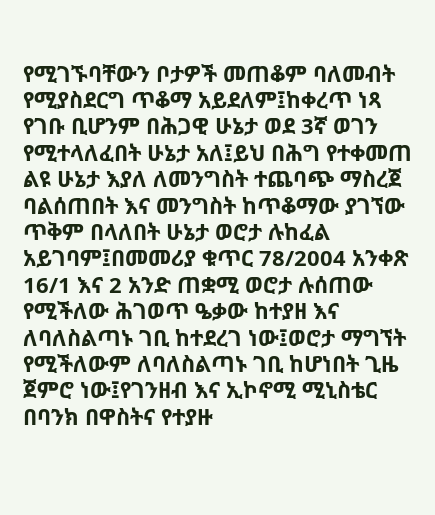የሚገኙባቸውን ቦታዎች መጠቆም ባለመብት የሚያስደርግ ጥቆማ አይደለም፤ከቀረጥ ነጻ የገቡ ቢሆንም በሕጋዊ ሁኔታ ወደ 3ኛ ወገን የሚተላለፈበት ሁኔታ አለ፤ይህ በሕግ የተቀመጠ ልዩ ሁኔታ እያለ ለመንግስት ተጨባጭ ማስረጀ ባልሰጠበት እና መንግስት ከጥቆማው ያገኘው ጥቅም በላለበት ሁኔታ ወሮታ ሉከፈል አይገባም፤በመመሪያ ቁጥር 78/2004 አንቀጽ 16/1 እና 2 አንድ ጠቋሚ ወሮታ ሉሰጠው የሚችለው ሕገወጥ ዔቃው ከተያዘ እና ለባለስልጣኑ ገቢ ከተደረገ ነው፤ወሮታ ማግኘት የሚችለውም ለባለስልጣኑ ገቢ ከሆነበት ጊዜ ጀምሮ ነው፤የገንዘብ እና ኢኮኖሚ ሚኒስቴር በባንክ በዋስትና የተያዙ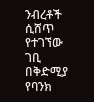ንብረቶች ሲሸጥ የተገኘው ገቢ በቅድሚያ የባንክ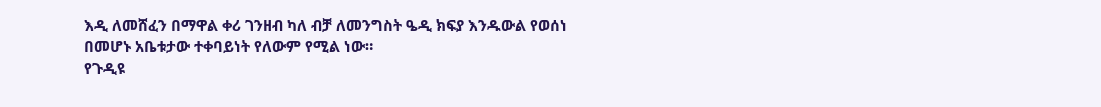እዲ ለመሸፈን በማዋል ቀሪ ገንዘብ ካለ ብቻ ለመንግስት ዔዲ ክፍያ እንዱውል የወሰነ በመሆኑ አቤቱታው ተቀባይነት የለውም የሚል ነው።
የጉዲዩ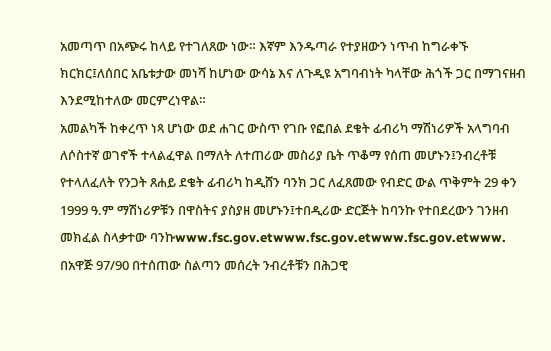አመጣጥ በአጭሩ ከላይ የተገለጸው ነው። እኛም እንዱጣራ የተያዘውን ነጥብ ከግራቀኙ ክርክር፤ለሰበር አቤቱታው መነሻ ከሆነው ውሳኔ እና ለጉዲዩ አግባብነት ካላቸው ሕጎች ጋር በማገናዘብ እንደሚከተለው መርምረነዋል።
አመልካች ከቀረጥ ነጻ ሆነው ወደ ሐገር ውስጥ የገቡ የፎበል ደቄት ፊብሪካ ማሽነሪዎች አላግባብ ለሶስተኛ ወገኖች ተላልፈዋል በማለት ለተጠሪው መስሪያ ቤት ጥቆማ የሰጠ መሆኑን፤ንብረቶቹ የተላለፈለት የንጋት ጸሐይ ደቄት ፊብሪካ ከዲሸን ባንክ ጋር ለፈጸመው የብድር ውል ጥቅምት 29 ቀን 1999 ዓ.ም ማሽነሪዎቹን በዋስትና ያስያዘ መሆኑን፤ተበዲሪው ድርጅት ከባንኩ የተበደረውን ገንዘብ መክፈል ስላቃተው ባንኩwww.fsc.gov.etwww.fsc.gov.etwww.fsc.gov.etwww.
በአዋጅ 97/90 በተሰጠው ስልጣን መሰረት ንብረቶቹን በሕጋዊ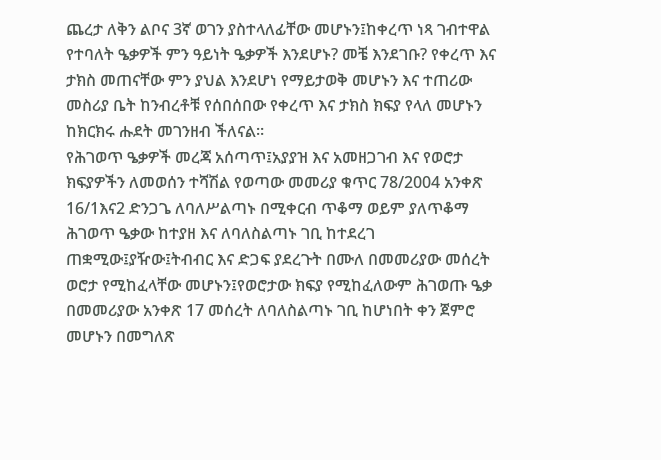ጨረታ ለቅን ልቦና 3ኛ ወገን ያስተላለፊቸው መሆኑን፤ከቀረጥ ነጻ ገብተዋል የተባለት ዔቃዎች ምን ዓይነት ዔቃዎች እንደሆኑ? መቼ እንደገቡ? የቀረጥ እና ታክስ መጠናቸው ምን ያህል እንደሆነ የማይታወቅ መሆኑን እና ተጠሪው መስሪያ ቤት ከንብረቶቹ የሰበሰበው የቀረጥ እና ታክስ ክፍያ የላለ መሆኑን ከክርክሩ ሑደት መገንዘብ ችለናል።
የሕገወጥ ዔቃዎች መረጃ አሰጣጥ፤አያያዝ እና አመዘጋገብ እና የወሮታ ክፍያዎችን ለመወሰን ተሻሽል የወጣው መመሪያ ቁጥር 78/2004 አንቀጽ 16/1እና2 ድንጋጌ ለባለሥልጣኑ በሚቀርብ ጥቆማ ወይም ያለጥቆማ ሕገወጥ ዔቃው ከተያዘ እና ለባለስልጣኑ ገቢ ከተደረገ ጠቋሚው፤ያዥው፤ትብብር እና ድጋፍ ያደረጉት በሙለ በመመሪያው መሰረት ወሮታ የሚከፈላቸው መሆኑን፤የወሮታው ክፍያ የሚከፈለውም ሕገወጡ ዔቃ በመመሪያው አንቀጽ 17 መሰረት ለባለስልጣኑ ገቢ ከሆነበት ቀን ጀምሮ መሆኑን በመግለጽ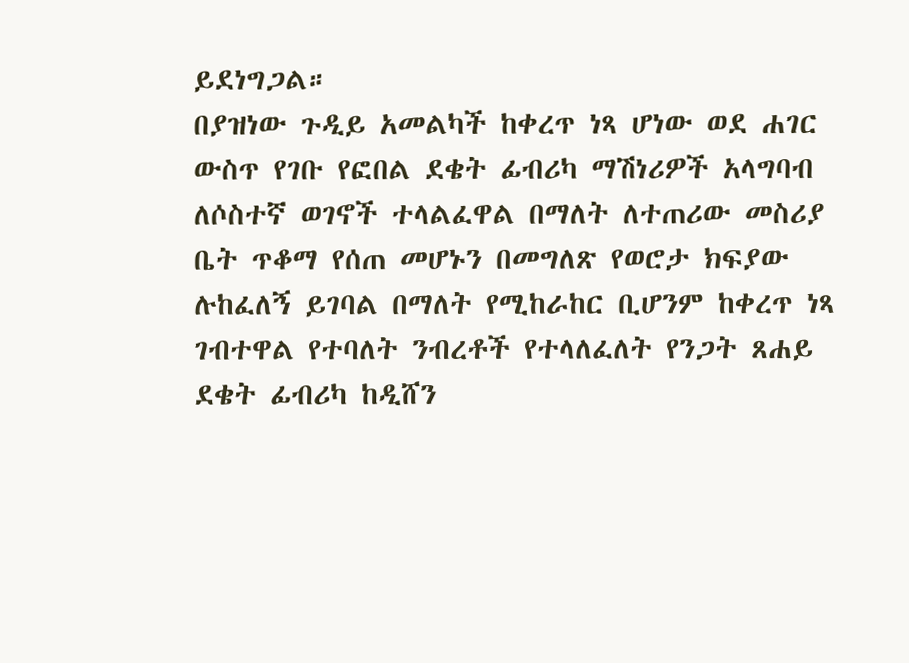ይደነግጋል።
በያዝነው ጉዲይ አመልካች ከቀረጥ ነጻ ሆነው ወደ ሐገር ውስጥ የገቡ የፎበል ደቄት ፊብሪካ ማሽነሪዎች አላግባብ ለሶስተኛ ወገኖች ተላልፈዋል በማለት ለተጠሪው መስሪያ ቤት ጥቆማ የሰጠ መሆኑን በመግለጽ የወሮታ ክፍያው ሉከፈለኝ ይገባል በማለት የሚከራከር ቢሆንም ከቀረጥ ነጻ ገብተዋል የተባለት ንብረቶች የተላለፈለት የንጋት ጸሐይ ደቄት ፊብሪካ ከዲሸን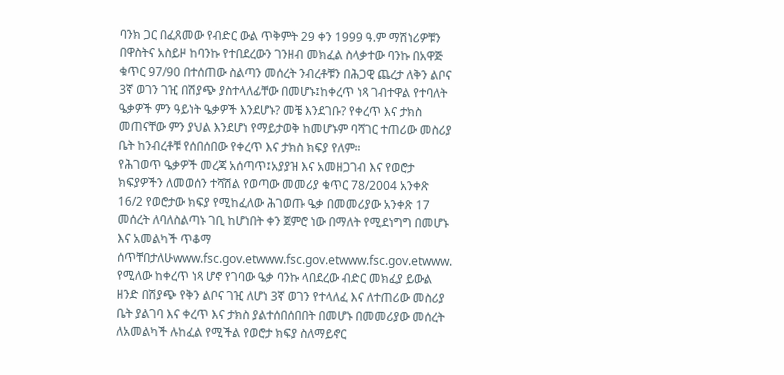ባንክ ጋር በፈጸመው የብድር ውል ጥቅምት 29 ቀን 1999 ዓ.ም ማሽነሪዎቹን በዋስትና አስይዞ ከባንኩ የተበደረውን ገንዘብ መክፈል ስላቃተው ባንኩ በአዋጅ ቁጥር 97/90 በተሰጠው ስልጣን መሰረት ንብረቶቹን በሕጋዊ ጨረታ ለቅን ልቦና 3ኛ ወገን ገዢ በሽያጭ ያስተላለፊቸው በመሆኑ፤ከቀረጥ ነጻ ገብተዋል የተባለት ዔቃዎች ምን ዓይነት ዔቃዎች እንደሆኑ? መቼ እንደገቡ? የቀረጥ እና ታክስ መጠናቸው ምን ያህል እንደሆነ የማይታወቅ ከመሆኑም ባሻገር ተጠሪው መስሪያ ቤት ከንብረቶቹ የሰበሰበው የቀረጥ እና ታክስ ክፍያ የለም።
የሕገወጥ ዔቃዎች መረጃ አሰጣጥ፤አያያዝ እና አመዘጋገብ እና የወሮታ ክፍያዎችን ለመወሰን ተሻሽል የወጣው መመሪያ ቁጥር 78/2004 አንቀጽ 16/2 የወሮታው ክፍያ የሚከፈለው ሕገወጡ ዔቃ በመመሪያው አንቀጽ 17 መሰረት ለባለስልጣኑ ገቢ ከሆነበት ቀን ጀምሮ ነው በማለት የሚደነግግ በመሆኑ እና አመልካች ጥቆማ ሰጥቸበታለሁwww.fsc.gov.etwww.fsc.gov.etwww.fsc.gov.etwww.
የሚለው ከቀረጥ ነጻ ሆኖ የገባው ዔቃ ባንኩ ላበደረው ብድር መክፈያ ይውል ዘንድ በሽያጭ የቅን ልቦና ገዢ ለሆነ 3ኛ ወገን የተላለፈ እና ለተጠሪው መስሪያ ቤት ያልገባ እና ቀረጥ እና ታክስ ያልተሰበሰበበት በመሆኑ በመመሪያው መሰረት ለአመልካች ሉከፈል የሚችል የወሮታ ክፍያ ስለማይኖር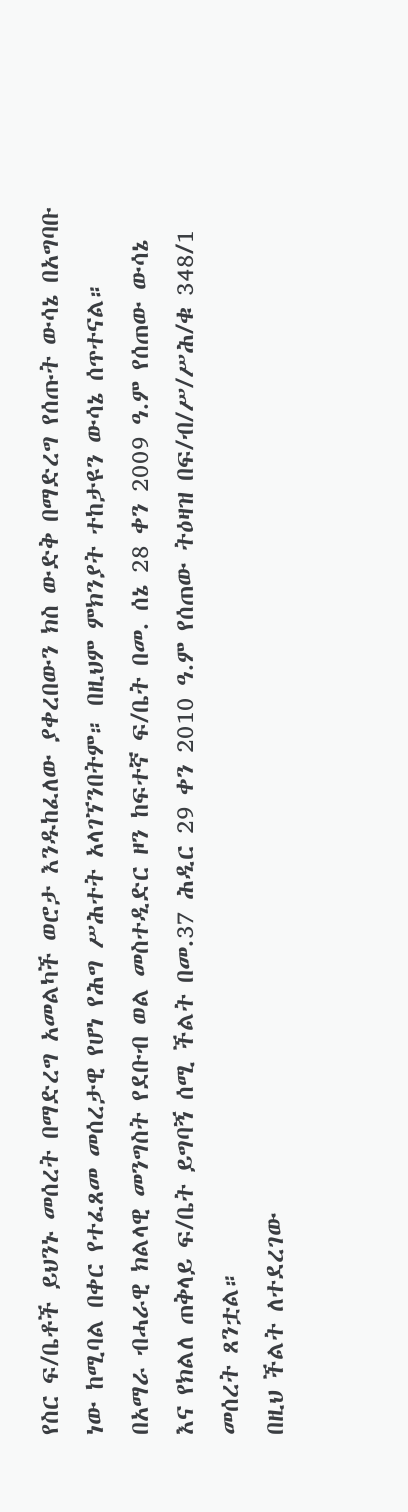የስር ፍ/ቤቶች ይህንኑ መሰረት በማድረግ አመልካች ወሮታ እንዱከፈለው ያቀረበውን ክስ ውድቅ በማድረግ የሰጡት ውሳኔ በአግባቡ ነው ከሚባል በቀር የተፈጸመ መሰረታዊ የሆነ የሕግ ሥሕተት አላገኘንበትም። በዚህም ምክንያት ተከታዩን ውሳኔ ሰጥተናል።
በአማራ ብሓራዊ ክልላዊ መንግስት የደቡብ ወል መስተዲድር ዞን ከፍተኛ ፍ/ቤት በመ. ሰኔ 28 ቀን 2009 ዓ.ም የሰጠው ውሳኔ እና የክልለ ጠቅላይ ፍ/ቤት ይግባኝ ሰሚ ችልት በመ.37 ሕዲር 29 ቀን 2010 ዓ.ም የሰጠው ትዕዛዝ በፍ/ብ/ሥ/ሥሕ/ቁ 348/1 መሰረት ጸንቷል።
በዚህ ችልት ለተደረገው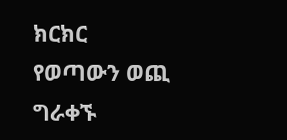ክርክር የወጣውን ወጪ ግራቀኙ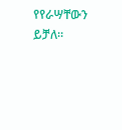የየራሣቸውን ይቻለ።